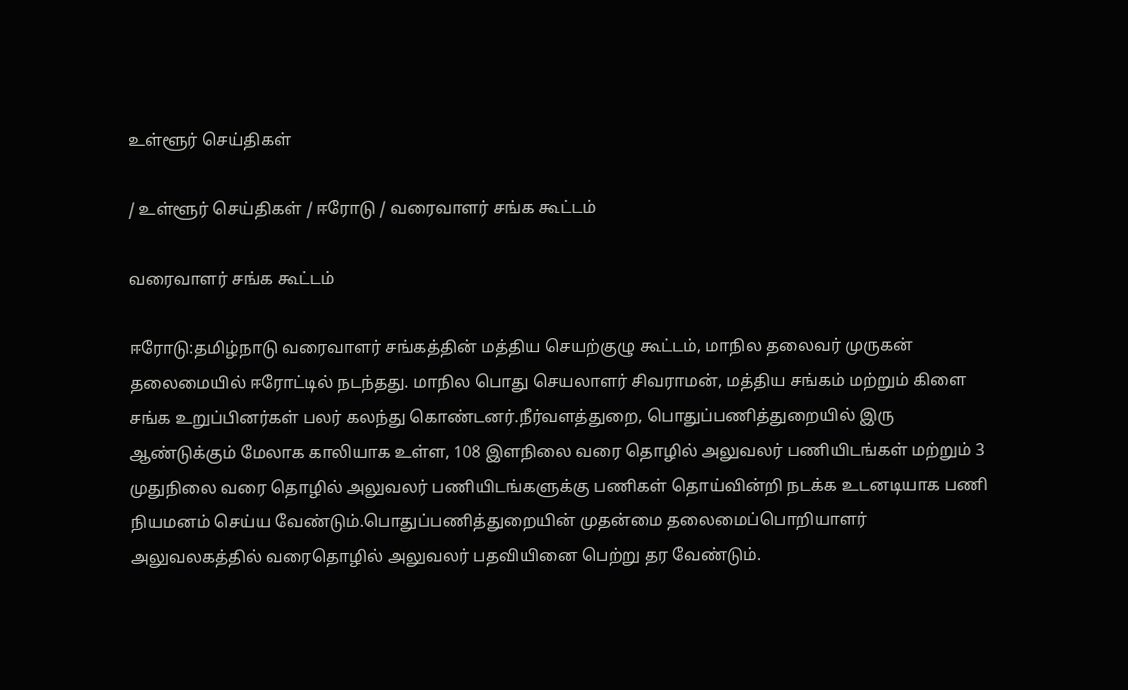உள்ளூர் செய்திகள்

/ உள்ளூர் செய்திகள் / ஈரோடு / வரைவாளர் சங்க கூட்டம்

வரைவாளர் சங்க கூட்டம்

ஈரோடு:தமிழ்நாடு வரைவாளர் சங்கத்தின் மத்திய செயற்குழு கூட்டம், மாநில தலைவர் முருகன் தலைமையில் ஈரோட்டில் நடந்தது. மாநில பொது செயலாளர் சிவராமன், மத்திய சங்கம் மற்றும் கிளை சங்க உறுப்பினர்கள் பலர் கலந்து கொண்டனர்.நீர்வளத்துறை, பொதுப்பணித்துறையில் இரு ஆண்டுக்கும் மேலாக காலியாக உள்ள, 108 இளநிலை வரை தொழில் அலுவலர் பணியிடங்கள் மற்றும் 3 முதுநிலை வரை தொழில் அலுவலர் பணியிடங்களுக்கு பணிகள் தொய்வின்றி நடக்க உடனடியாக பணி நியமனம் செய்ய வேண்டும்.பொதுப்பணித்துறையின் முதன்மை தலைமைப்பொறியாளர் அலுவலகத்தில் வரைதொழில் அலுவலர் பதவியினை பெற்று தர வேண்டும்.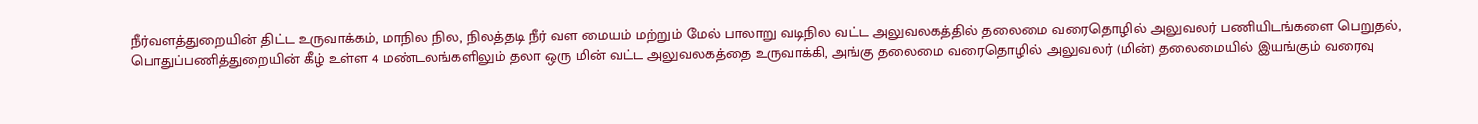நீர்வளத்துறையின் திட்ட உருவாக்கம், மாநில நில, நிலத்தடி நீர் வள மையம் மற்றும் மேல் பாலாறு வடிநில வட்ட அலுவலகத்தில் தலைமை வரைதொழில் அலுவலர் பணியிடங்களை பெறுதல், பொதுப்பணித்துறையின் கீழ் உள்ள 4 மண்டலங்களிலும் தலா ஒரு மின் வட்ட அலுவலகத்தை உருவாக்கி, அங்கு தலைமை வரைதொழில் அலுவலர் (மின்) தலைமையில் இயங்கும் வரைவு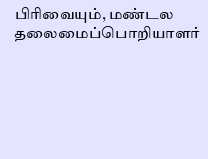பிரிவையும், மண்டல தலைமைப்பொறியாளர்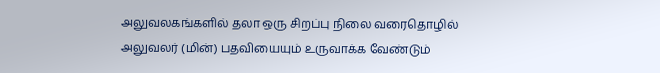அலுவலகங்களில் தலா ஒரு சிறப்பு நிலை வரைதொழில் அலுவலர் (மின்) பதவியையும் உருவாக்க வேண்டும்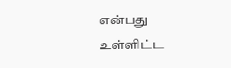என்பது உள்ளிட்ட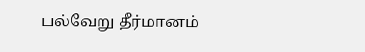பல்வேறு தீர்மானம்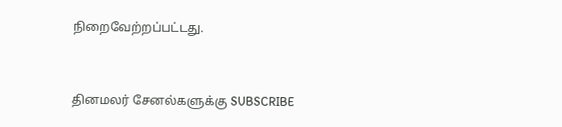நிறைவேற்றப்பட்டது.


தினமலர் சேனல்களுக்கு SUBSCRIBE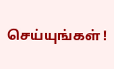செய்யுங்கள் !